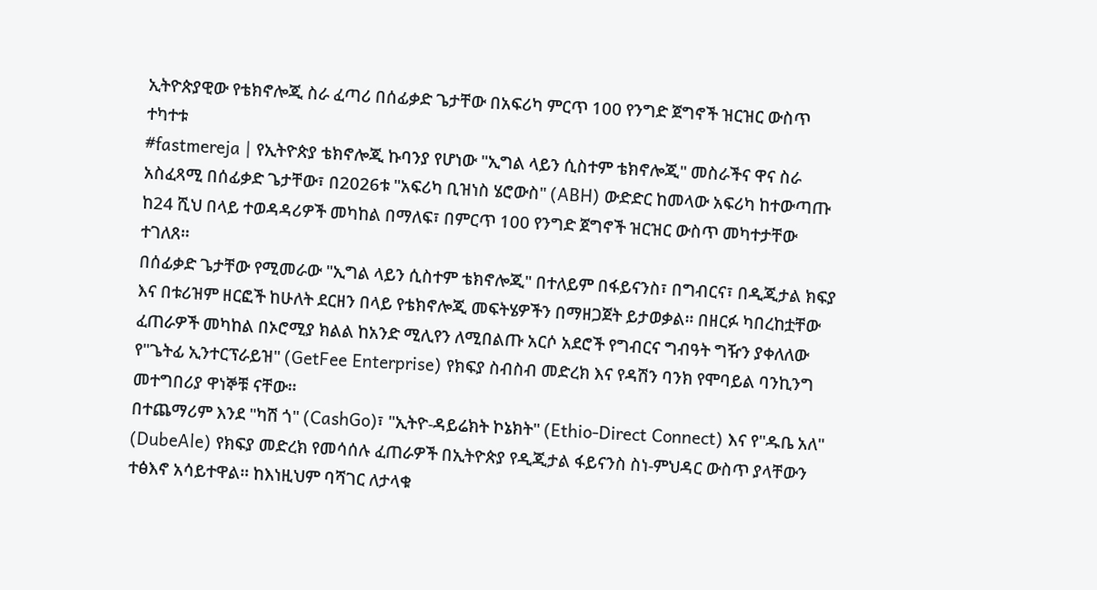ኢትዮጵያዊው የቴክኖሎጂ ስራ ፈጣሪ በሰፊቃድ ጌታቸው በአፍሪካ ምርጥ 100 የንግድ ጀግኖች ዝርዝር ውስጥ ተካተቱ
#fastmereja | የኢትዮጵያ ቴክኖሎጂ ኩባንያ የሆነው "ኢግል ላይን ሲስተም ቴክኖሎጂ" መስራችና ዋና ስራ አስፈጻሚ በሰፊቃድ ጌታቸው፣ በ2026ቱ "አፍሪካ ቢዝነስ ሄሮውስ" (ABH) ውድድር ከመላው አፍሪካ ከተውጣጡ ከ24 ሺህ በላይ ተወዳዳሪዎች መካከል በማለፍ፣ በምርጥ 100 የንግድ ጀግኖች ዝርዝር ውስጥ መካተታቸው ተገለጸ።
በሰፊቃድ ጌታቸው የሚመራው "ኢግል ላይን ሲስተም ቴክኖሎጂ" በተለይም በፋይናንስ፣ በግብርና፣ በዲጂታል ክፍያ እና በቱሪዝም ዘርፎች ከሁለት ደርዘን በላይ የቴክኖሎጂ መፍትሄዎችን በማዘጋጀት ይታወቃል። በዘርፉ ካበረከቷቸው ፈጠራዎች መካከል በኦሮሚያ ክልል ከአንድ ሚሊየን ለሚበልጡ አርሶ አደሮች የግብርና ግብዓት ግዥን ያቀለለው የ"ጌትፊ ኢንተርፕራይዝ" (GetFee Enterprise) የክፍያ ስብስብ መድረክ እና የዳሽን ባንክ የሞባይል ባንኪንግ መተግበሪያ ዋነኞቹ ናቸው።
በተጨማሪም እንደ "ካሽ ጎ" (CashGo)፣ "ኢትዮ-ዳይሬክት ኮኔክት" (Ethio-Direct Connect) እና የ"ዱቤ አለ" (DubeAle) የክፍያ መድረክ የመሳሰሉ ፈጠራዎች በኢትዮጵያ የዲጂታል ፋይናንስ ስነ-ምህዳር ውስጥ ያላቸውን ተፅእኖ አሳይተዋል። ከእነዚህም ባሻገር ለታላቁ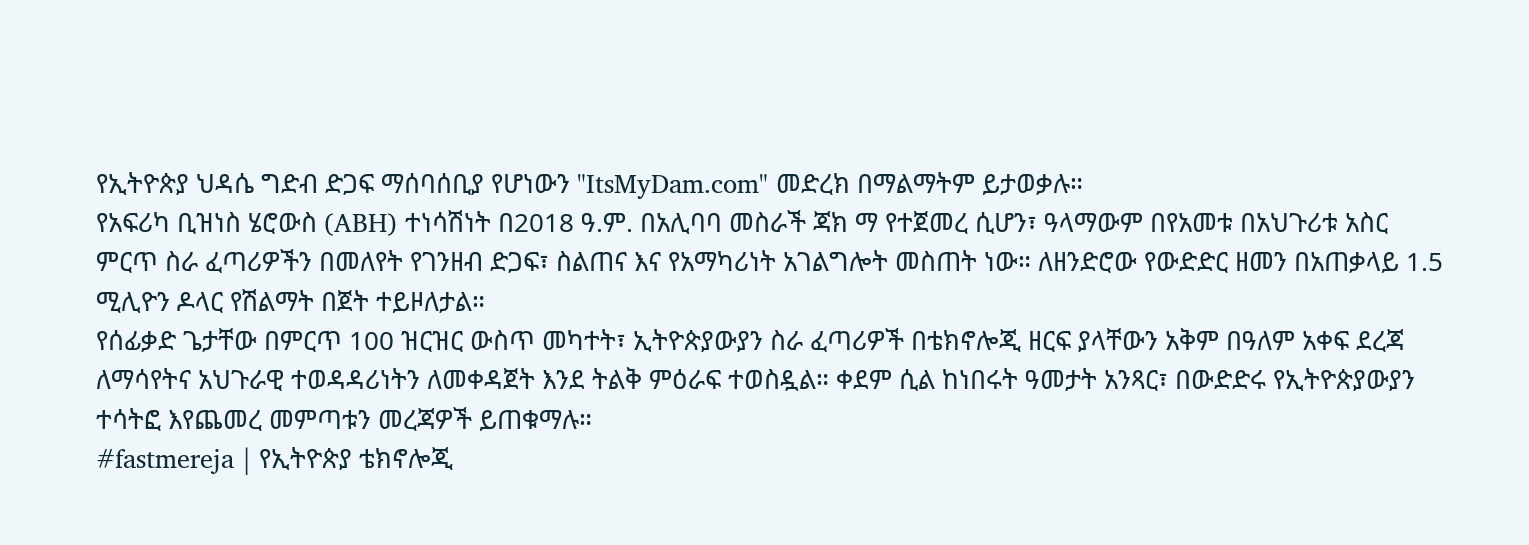የኢትዮጵያ ህዳሴ ግድብ ድጋፍ ማሰባሰቢያ የሆነውን "ItsMyDam.com" መድረክ በማልማትም ይታወቃሉ።
የአፍሪካ ቢዝነስ ሄሮውስ (ABH) ተነሳሽነት በ2018 ዓ.ም. በአሊባባ መስራች ጃክ ማ የተጀመረ ሲሆን፣ ዓላማውም በየአመቱ በአህጉሪቱ አስር ምርጥ ስራ ፈጣሪዎችን በመለየት የገንዘብ ድጋፍ፣ ስልጠና እና የአማካሪነት አገልግሎት መስጠት ነው። ለዘንድሮው የውድድር ዘመን በአጠቃላይ 1.5 ሚሊዮን ዶላር የሽልማት በጀት ተይዞለታል።
የሰፊቃድ ጌታቸው በምርጥ 100 ዝርዝር ውስጥ መካተት፣ ኢትዮጵያውያን ስራ ፈጣሪዎች በቴክኖሎጂ ዘርፍ ያላቸውን አቅም በዓለም አቀፍ ደረጃ ለማሳየትና አህጉራዊ ተወዳዳሪነትን ለመቀዳጀት እንደ ትልቅ ምዕራፍ ተወስዷል። ቀደም ሲል ከነበሩት ዓመታት አንጻር፣ በውድድሩ የኢትዮጵያውያን ተሳትፎ እየጨመረ መምጣቱን መረጃዎች ይጠቁማሉ።
#fastmereja | የኢትዮጵያ ቴክኖሎጂ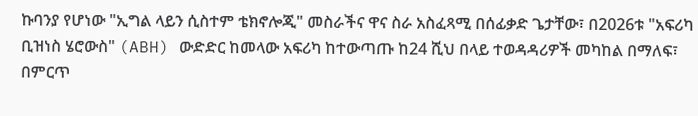ኩባንያ የሆነው "ኢግል ላይን ሲስተም ቴክኖሎጂ" መስራችና ዋና ስራ አስፈጻሚ በሰፊቃድ ጌታቸው፣ በ2026ቱ "አፍሪካ ቢዝነስ ሄሮውስ" (ABH) ውድድር ከመላው አፍሪካ ከተውጣጡ ከ24 ሺህ በላይ ተወዳዳሪዎች መካከል በማለፍ፣ በምርጥ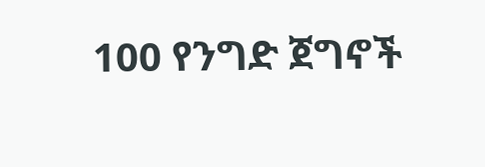100 የንግድ ጀግኖች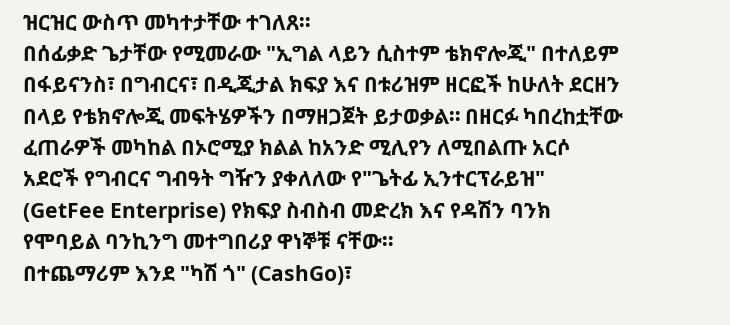ዝርዝር ውስጥ መካተታቸው ተገለጸ።
በሰፊቃድ ጌታቸው የሚመራው "ኢግል ላይን ሲስተም ቴክኖሎጂ" በተለይም በፋይናንስ፣ በግብርና፣ በዲጂታል ክፍያ እና በቱሪዝም ዘርፎች ከሁለት ደርዘን በላይ የቴክኖሎጂ መፍትሄዎችን በማዘጋጀት ይታወቃል። በዘርፉ ካበረከቷቸው ፈጠራዎች መካከል በኦሮሚያ ክልል ከአንድ ሚሊየን ለሚበልጡ አርሶ አደሮች የግብርና ግብዓት ግዥን ያቀለለው የ"ጌትፊ ኢንተርፕራይዝ" (GetFee Enterprise) የክፍያ ስብስብ መድረክ እና የዳሽን ባንክ የሞባይል ባንኪንግ መተግበሪያ ዋነኞቹ ናቸው።
በተጨማሪም እንደ "ካሽ ጎ" (CashGo)፣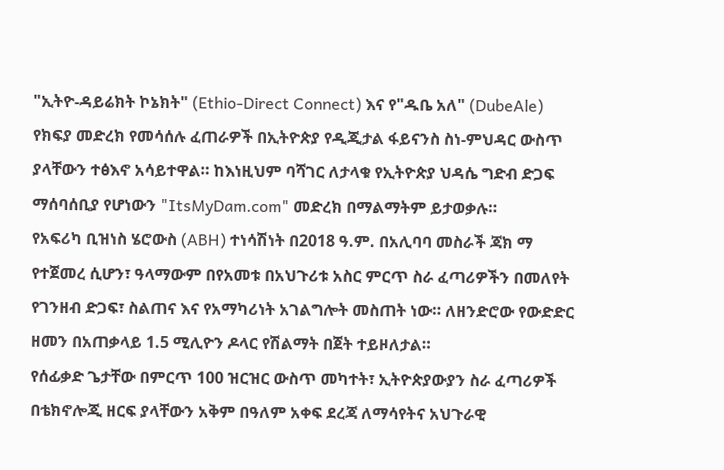"ኢትዮ-ዳይሬክት ኮኔክት" (Ethio-Direct Connect) እና የ"ዱቤ አለ" (DubeAle) የክፍያ መድረክ የመሳሰሉ ፈጠራዎች በኢትዮጵያ የዲጂታል ፋይናንስ ስነ-ምህዳር ውስጥ ያላቸውን ተፅእኖ አሳይተዋል። ከእነዚህም ባሻገር ለታላቁ የኢትዮጵያ ህዳሴ ግድብ ድጋፍ ማሰባሰቢያ የሆነውን "ItsMyDam.com" መድረክ በማልማትም ይታወቃሉ።
የአፍሪካ ቢዝነስ ሄሮውስ (ABH) ተነሳሽነት በ2018 ዓ.ም. በአሊባባ መስራች ጃክ ማ የተጀመረ ሲሆን፣ ዓላማውም በየአመቱ በአህጉሪቱ አስር ምርጥ ስራ ፈጣሪዎችን በመለየት የገንዘብ ድጋፍ፣ ስልጠና እና የአማካሪነት አገልግሎት መስጠት ነው። ለዘንድሮው የውድድር ዘመን በአጠቃላይ 1.5 ሚሊዮን ዶላር የሽልማት በጀት ተይዞለታል።
የሰፊቃድ ጌታቸው በምርጥ 100 ዝርዝር ውስጥ መካተት፣ ኢትዮጵያውያን ስራ ፈጣሪዎች በቴክኖሎጂ ዘርፍ ያላቸውን አቅም በዓለም አቀፍ ደረጃ ለማሳየትና አህጉራዊ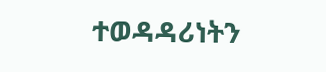ተወዳዳሪነትን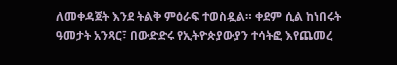ለመቀዳጀት እንደ ትልቅ ምዕራፍ ተወስዷል። ቀደም ሲል ከነበሩት ዓመታት አንጻር፣ በውድድሩ የኢትዮጵያውያን ተሳትፎ እየጨመረ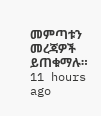መምጣቱን መረጃዎች ይጠቁማሉ።
11 hours ago